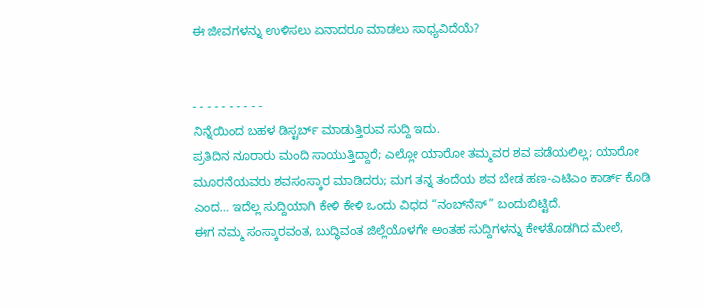ಈ ಜೀವಗಳನ್ನು ಉಳಿಸಲು ಏನಾದರೂ ಮಾಡಲು ಸಾಧ್ಯವಿದೆಯೆ?


- - - - - - - - - -
ನಿನ್ನೆಯಿಂದ ಬಹಳ ಡಿಸ್ಟರ್ಬ್ ಮಾಡುತ್ತಿರುವ ಸುದ್ದಿ ಇದು.
ಪ್ರತಿದಿನ ನೂರಾರು ಮಂದಿ ಸಾಯುತ್ತಿದ್ದಾರೆ; ಎಲ್ಲೋ ಯಾರೋ ತಮ್ಮವರ ಶವ ಪಡೆಯಲಿಲ್ಲ; ಯಾರೋ ಮೂರನೆಯವರು ಶವಸಂಸ್ಕಾರ ಮಾಡಿದರು; ಮಗ ತನ್ನ ತಂದೆಯ ಶವ ಬೇಡ ಹಣ-ಎಟಿಎಂ ಕಾರ್ಡ್ ಕೊಡಿ ಎಂದ… ಇದೆಲ್ಲ ಸುದ್ದಿಯಾಗಿ ಕೇಳಿ ಕೇಳಿ ಒಂದು ವಿಧದ “ನಂಬ್‌ನೆಸ್” ಬಂದುಬಿಟ್ಟಿದೆ.
ಈಗ ನಮ್ಮ ಸಂಸ್ಕಾರವಂತ, ಬುದ್ಧಿವಂತ ಜಿಲ್ಲೆಯೊಳಗೇ ಅಂತಹ ಸುದ್ದಿಗಳನ್ನು ಕೇಳತೊಡಗಿದ ಮೇಲೆ,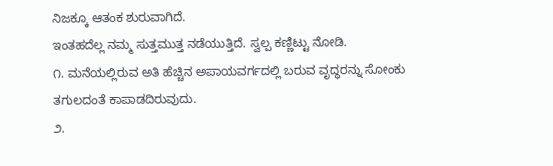ನಿಜಕ್ಕೂ ಆತಂಕ ಶುರುವಾಗಿದೆ.
ಇಂತಹದೆಲ್ಲ ನಮ್ಮ ಸುತ್ತಮುತ್ತ ನಡೆಯುತ್ತಿದೆ. ಸ್ವಲ್ಪ ಕಣ್ಣಿಟ್ಟು ನೋಡಿ.
೧. ಮನೆಯಲ್ಲಿರುವ ಅತಿ ಹೆಚ್ಚಿನ ಅಪಾಯವರ್ಗದಲ್ಲಿ ಬರುವ ವೃದ್ಧರನ್ನು ಸೋಂಕು ತಗುಲದಂತೆ ಕಾಪಾಡದಿರುವುದು.
೨.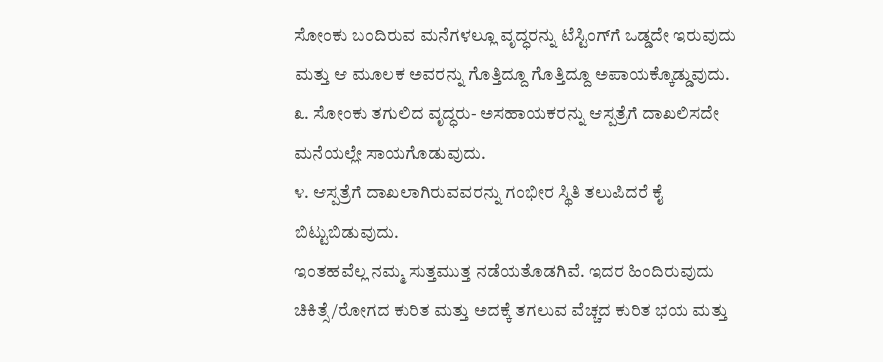ಸೋಂಕು ಬಂದಿರುವ ಮನೆಗಳಲ್ಲೂ ವೃದ್ಧರನ್ನು ಟೆಸ್ಟಿಂಗ್‌ಗೆ ಒಡ್ಡದೇ ಇರುವುದು ಮತ್ತು ಆ ಮೂಲಕ ಅವರನ್ನು ಗೊತ್ತಿದ್ದೂ ಗೊತ್ತಿದ್ದೂ ಅಪಾಯಕ್ಕೊಡ್ಡುವುದು.
೩. ಸೋಂಕು ತಗುಲಿದ ವೃದ್ಧರು- ಅಸಹಾಯಕರನ್ನು ಆಸ್ಪತ್ರೆಗೆ ದಾಖಲಿಸದೇ ಮನೆಯಲ್ಲೇ ಸಾಯಗೊಡುವುದು.
೪. ಆಸ್ಪತ್ರೆಗೆ ದಾಖಲಾಗಿರುವವರನ್ನು ಗಂಭೀರ ಸ್ಥಿತಿ ತಲುಪಿದರೆ ಕೈ ಬಿಟ್ಟುಬಿಡುವುದು.
ಇಂತಹವೆಲ್ಲ ನಮ್ಮ ಸುತ್ತಮುತ್ತ ನಡೆಯತೊಡಗಿವೆ. ಇದರ ಹಿಂದಿರುವುದು ಚಿಕಿತ್ಸೆ/ರೋಗದ ಕುರಿತ ಮತ್ತು ಅದಕ್ಕೆ ತಗಲುವ ವೆಚ್ಚದ ಕುರಿತ ಭಯ ಮತ್ತು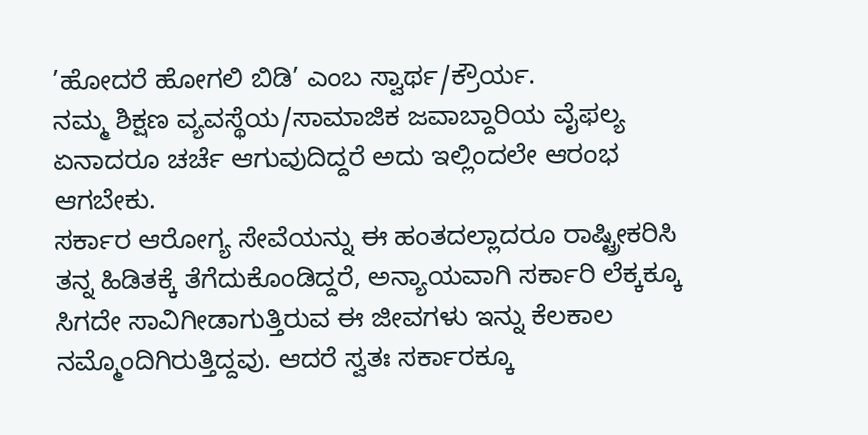’ಹೋದರೆ ಹೋಗಲಿ ಬಿಡಿ’ ಎಂಬ ಸ್ವಾರ್ಥ/ಕ್ರೌರ್ಯ.
ನಮ್ಮ ಶಿಕ್ಷಣ ವ್ಯವಸ್ಥೆಯ/ಸಾಮಾಜಿಕ ಜವಾಬ್ದಾರಿಯ ವೈಫಲ್ಯ ಏನಾದರೂ ಚರ್ಚೆ ಆಗುವುದಿದ್ದರೆ ಅದು ಇಲ್ಲಿಂದಲೇ ಆರಂಭ ಆಗಬೇಕು.
ಸರ್ಕಾರ ಆರೋಗ್ಯ ಸೇವೆಯನ್ನು ಈ ಹಂತದಲ್ಲಾದರೂ ರಾಷ್ಟ್ರೀಕರಿಸಿ ತನ್ನ ಹಿಡಿತಕ್ಕೆ ತೆಗೆದುಕೊಂಡಿದ್ದರೆ, ಅನ್ಯಾಯವಾಗಿ ಸರ್ಕಾರಿ ಲೆಕ್ಕಕ್ಕೂ ಸಿಗದೇ ಸಾವಿಗೀಡಾಗುತ್ತಿರುವ ಈ ಜೀವಗಳು ಇನ್ನು ಕೆಲಕಾಲ ನಮ್ಮೊಂದಿಗಿರುತ್ತಿದ್ದವು. ಆದರೆ ಸ್ವತಃ ಸರ್ಕಾರಕ್ಕೂ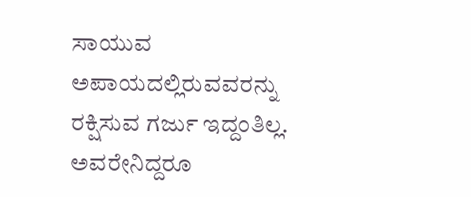ಸಾಯುವ ಅಪಾಯದಲ್ಲಿರುವವರನ್ನು ರಕ್ಷಿಸುವ ಗರ್ಜು ಇದ್ದಂತಿಲ್ಲ. ಅವರೇನಿದ್ದರೂ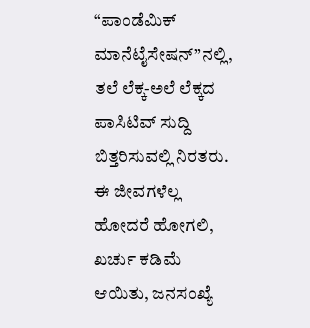“ಪಾಂಡೆಮಿಕ್ ಮಾನೆಟೈಸೇಷನ್”ನಲ್ಲಿ, ತಲೆ ಲೆಕ್ಕ-ಅಲೆ ಲೆಕ್ಕದ ಪಾಸಿಟಿವ್ ಸುದ್ದಿ ಬಿತ್ತರಿಸುವಲ್ಲಿ ನಿರತರು.
ಈ ಜೀವಗಳೆಲ್ಲ ಹೋದರೆ ಹೋಗಲಿ, ಖರ್ಚು ಕಡಿಮೆ ಆಯಿತು, ಜನಸಂಖ್ಯೆ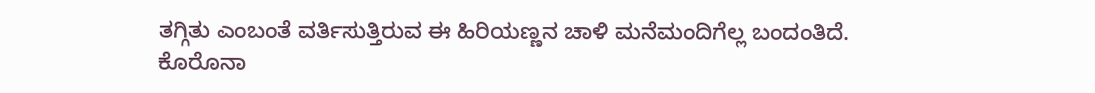ತಗ್ಗಿತು ಎಂಬಂತೆ ವರ್ತಿಸುತ್ತಿರುವ ಈ ಹಿರಿಯಣ್ಣನ ಚಾಳಿ ಮನೆಮಂದಿಗೆಲ್ಲ ಬಂದಂತಿದೆ.
ಕೊರೊನಾ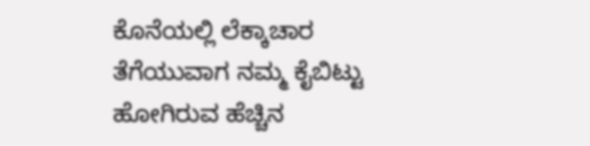ಕೊನೆಯಲ್ಲಿ ಲೆಕ್ಕಾಚಾರ ತೆಗೆಯುವಾಗ ನಮ್ಮ ಕೈಬಿಟ್ಟು ಹೋಗಿರುವ ಹೆಚ್ಚಿನ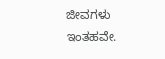ಜೀವಗಳು ಇಂತಹವೇ.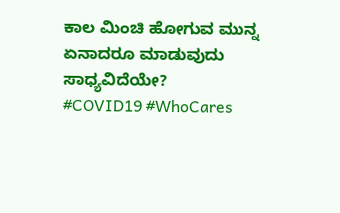ಕಾಲ ಮಿಂಚಿ ಹೋಗುವ ಮುನ್ನ ಏನಾದರೂ ಮಾಡುವುದು ಸಾಧ್ಯವಿದೆಯೇ?
#COVID19 #WhoCares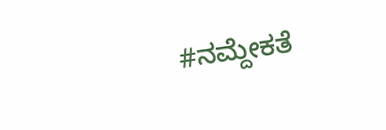#ನಮ್ದೇಕತೆ